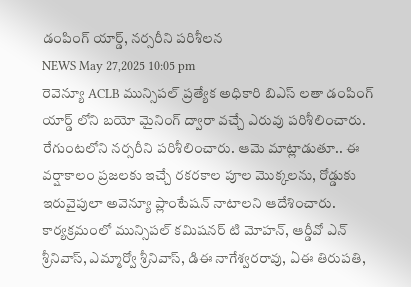డంపింగ్ యార్డ్, నర్సరీని పరిశీలన
NEWS May 27,2025 10:05 pm
రెవెన్యూ ACLB మున్సిపల్ ప్రత్యేక అధికారి బిఎస్ లతా డంపింగ్ యార్డ్ లోని బయో మైనింగ్ ద్వారా వచ్చే ఎరువు పరిశీలించారు. రేగుంటలోని నర్సరీని పరిశీలించారు. ఆమె మాట్లాడుతూ.. ఈ వర్షాకాలం ప్రజలకు ఇచ్చే రకరకాల పూల మొక్కలను, రోడ్డుకు ఇరువైపులా అవెన్యూ ప్లాంటేషన్ నాటాలని ఆదేశించారు. కార్యక్రమంలో మున్సిపల్ కమిషనర్ టి మోహన్, ఆర్డీవో ఎన్ శ్రీనివాస్, ఎమ్మార్వో శ్రీనివాస్, డిఈ నాగేశ్వరరావు, ఏఈ తిరుపతి,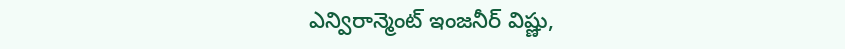ఎన్విరాన్మెంట్ ఇంజనీర్ విష్ణు,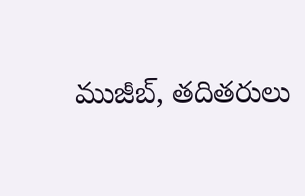ముజీబ్, తదితరులు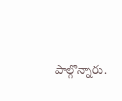పాల్గొన్నారు.